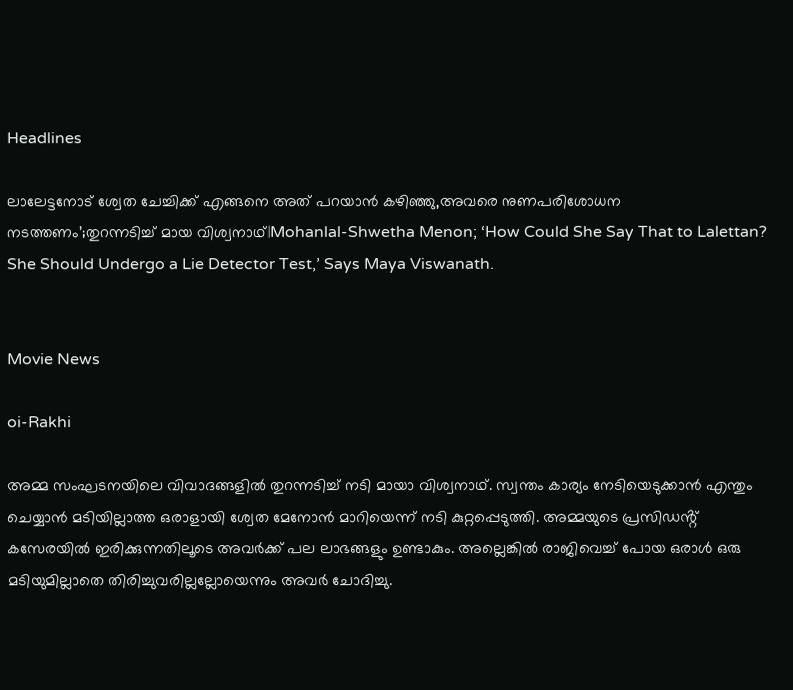Headlines

ലാലേട്ടനോട് ശ്വേത ചേച്ചിക്ക് എങ്ങനെ അത് പറയാൻ കഴിഞ്ഞു,അവരെ നുണപരിശോധന നടത്തണം’;തുറന്നടിച്ച് മായ വിശ്വനാഥ്|Mohanlal-Shwetha Menon; ‘How Could She Say That to Lalettan? She Should Undergo a Lie Detector Test,’ Says Maya Viswanath.


Movie News

oi-Rakhi

അമ്മ സംഘടനയിലെ വിവാദങ്ങളിൽ തുറന്നടിച്ച് നടി മായാ വിശ്വനാഥ്. സ്വന്തം കാര്യം നേടിയെടുക്കാൻ എന്തും ചെയ്യാൻ മടിയില്ലാത്ത ഒരാളായി ശ്വേത മേനോൻ മാറിയെന്ന് നടി കുറ്റപ്പെടുത്തി. അമ്മയുടെ പ്രസിഡൻ്റ് കസേരയിൽ ഇരിക്കുന്നതിലൂടെ അവർക്ക് പല ലാഭങ്ങളും ഉണ്ടാകും. അല്ലെങ്കിൽ രാജിവെച്ച് പോയ ഒരാൾ ഒരു മടിയുമില്ലാതെ തിരിച്ചുവരില്ലല്ലോയെന്നും അവർ ചോദിച്ചു.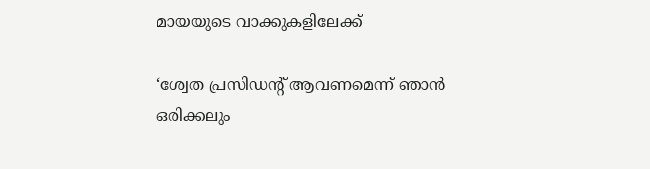മായയുടെ വാക്കുകളിലേക്ക്

‘ശ്വേത പ്രസിഡന്റ് ആവണമെന്ന് ഞാൻ ഒരിക്കലും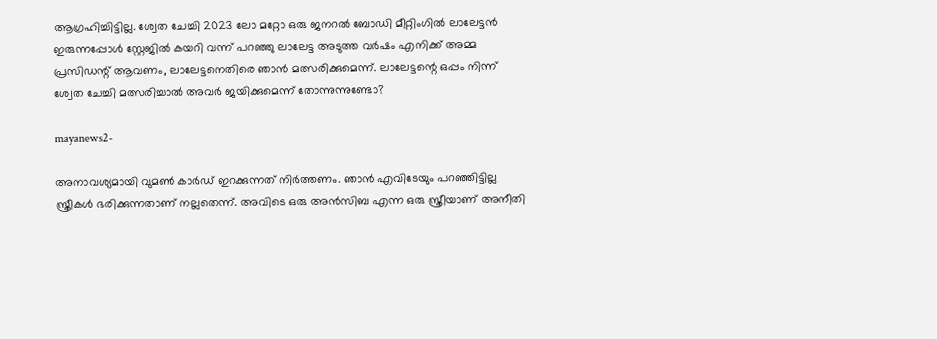ആഗ്രഹിച്ചിട്ടില്ല. ശ്വേത ചേച്ചി 2023 ലോ മറ്റോ ഒരു ജനറൽ ബോഡി മീറ്റിംഗിൽ ലാലേട്ടൻ ഇരുന്നപ്പോൾ സ്റ്റേജിൽ കയറി വന്ന് പറഞ്ഞു ലാലേട്ട അടുത്ത വർഷം എനിക്ക് അമ്മ പ്രസിഡന്റ് ആവണം, ലാലേട്ടനെതിരെ ഞാൻ മത്സരിക്കുമെന്ന്. ലാലേട്ടന്റെ ഒപ്പം നിന്ന് ശ്വേത ചേച്ചി മത്സരിച്ചാൽ അവർ ജയിക്കുമെന്ന് തോന്നുന്നുണ്ടോ?

mayanews2-

അനാവശ്യമായി വുമണ്‍ കാർഡ് ഇറക്കുന്നത് നിർത്തണം. ഞാൻ എവിടേയും പറഞ്ഞിട്ടില്ല സ്ത്രീകൾ ഭരിക്കുന്നതാണ് നല്ലതെന്ന്. അവിടെ ഒരു അൻസിബ എന്ന ഒരു സ്ത്രീയാണ് അനീതി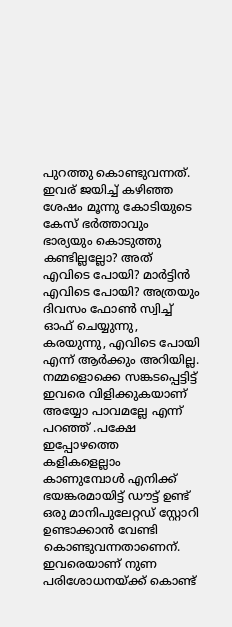പുറത്തു കൊണ്ടുവന്നത്. ഇവര് ജയിച്ച് കഴിഞ്ഞ ശേഷം മൂന്നു കോടിയുടെ കേസ് ഭർത്താവും ഭാര്യയും കൊടുത്തു കണ്ടില്ലല്ലോ? അത് എവിടെ പോയി? മാർട്ടിൻ എവിടെ പോയി? അത്രയും ദിവസം ഫോൺ സ്വിച്ച് ഓഫ് ചെയ്യുന്നു, കരയുന്നു, എവിടെ പോയി എന്ന് ആർക്കും അറിയില്ല. നമ്മളൊക്കെ സങ്കടപ്പെട്ടിട്ട് ഇവരെ വിളിക്കുകയാണ് അയ്യോ പാവമല്ലേ എന്ന് പറഞ്ഞ് .പക്ഷേ ഇപ്പോഴത്തെ കളികളെല്ലാം കാണുമ്പോൾ എനിക്ക് ഭയങ്കരമായിട്ട് ഡൗട്ട് ഉണ്ട് ഒരു മാനിപുലേറ്റഡ് സ്റ്റോറി ഉണ്ടാക്കാൻ വേണ്ടി കൊണ്ടുവന്നതാണെന്. ഇവരെയാണ് നുണ പരിശോധനയ്ക്ക് കൊണ്ട്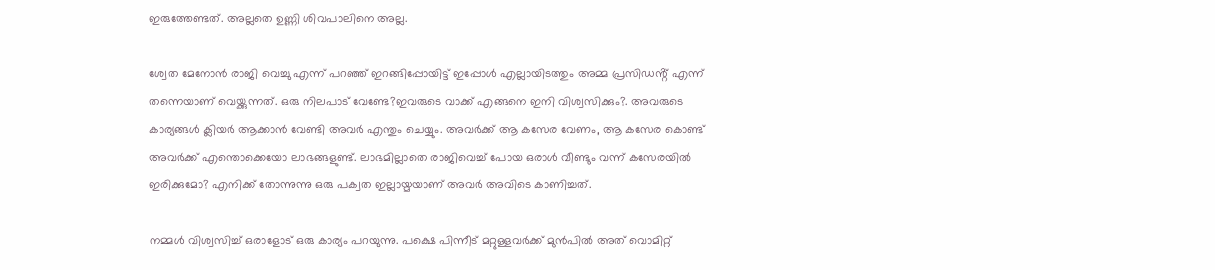ഇരുത്തേണ്ടത്. അല്ലതെ ഉണ്ണി ശിവപാലിനെ അല്ല.

ശ്വേത മേനോൻ രാജി വെച്ചു എന്ന് പറഞ്ഞ് ഇറങ്ങിപ്പോയിട്ട് ഇപ്പോൾ എല്ലായിടത്തും അമ്മ പ്രസിഡൻ്റ് എന്ന് തന്നെയാണ് വെയ്ക്കുന്നത്. ഒരു നിലപാട് വേണ്ടേ?ഇവരുടെ വാക്ക് എങ്ങനെ ഇനി വിശ്വസിക്കും?. അവരുടെ കാര്യങ്ങൾ ക്ലിയർ ആക്കാൻ വേണ്ടി അവർ എന്തും ചെയ്യും. അവർക്ക് ആ കസേര വേണം, ആ കസേര കൊണ്ട് അവർക്ക് എന്തൊക്കെയോ ലാഭങ്ങളുണ്ട്. ലാഭമില്ലാതെ രാജിവെച്ച് പോയ ഒരാൾ വീണ്ടും വന്ന് കസേരയിൽ ഇരിക്കുമോ? എനിക്ക് തോന്നുന്നു ഒരു പക്വത ഇല്ലായ്മയാണ് അവർ അവിടെ കാണിച്ചത്.

നമ്മൾ വിശ്വസിച്ച് ഒരാളോട് ഒരു കാര്യം പറയുന്നു. പക്ഷെ പിന്നീട് മറ്റുള്ളവർക്ക് മുൻപിൽ അത് വൊമിറ്റ്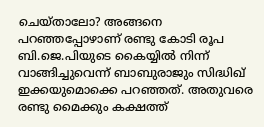ചെയ്താലോ? അങ്ങനെ പറഞ്ഞപ്പോഴാണ് രണ്ടു കോടി രൂപ ബി.ജെ.പിയുടെ കൈയ്യിൽ നിന്ന് വാങ്ങിച്ചുവെന്ന് ബാബുരാജും സിദ്ധിഖ് ഇക്കയുമൊക്കെ പറഞ്ഞത്. അതുവരെ രണ്ടു മൈക്കും കക്ഷത്ത്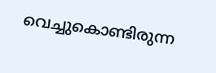വെച്ചുകൊണ്ടിരുന്ന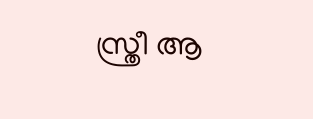സ്ത്രീ ആ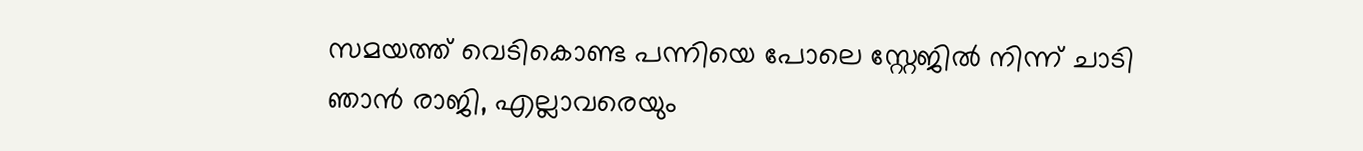സമയത്ത് വെടികൊണ്ട പന്നിയെ പോലെ സ്റ്റേജിൽ നിന്ന് ചാടി ഞാൻ രാജി, എല്ലാവരെയും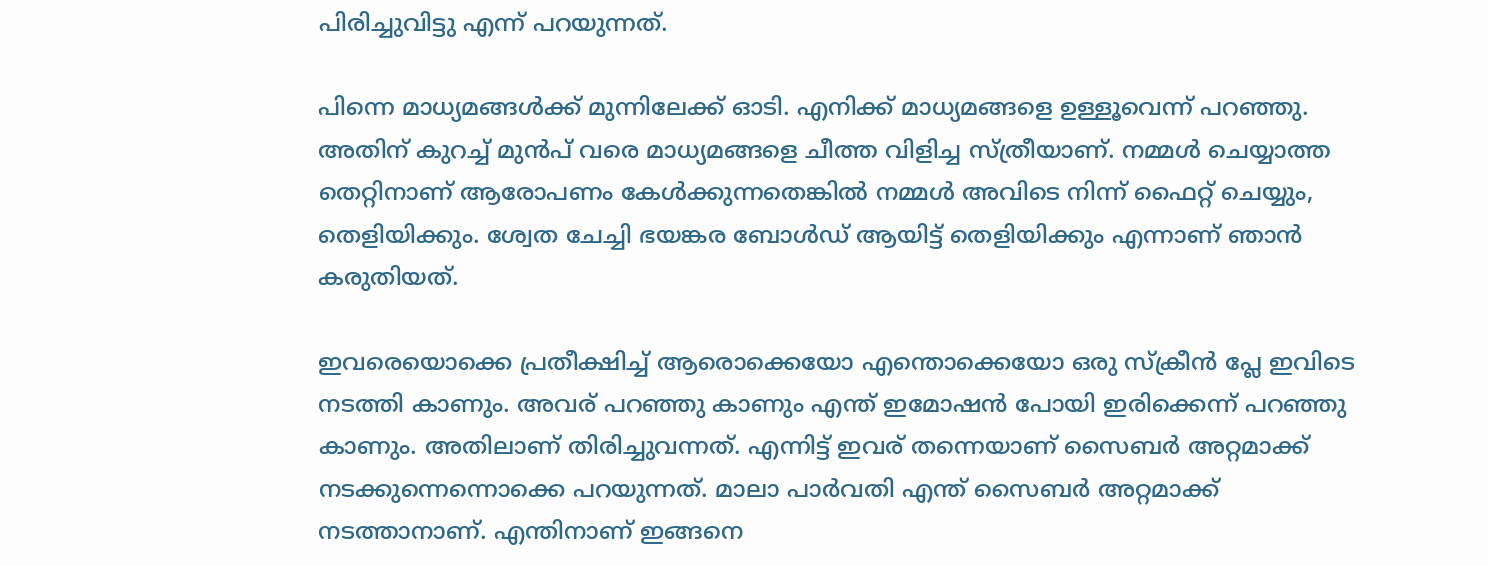പിരിച്ചുവിട്ടു എന്ന് പറയുന്നത്.

പിന്നെ മാധ്യമങ്ങൾക്ക് മുന്നിലേക്ക് ഓടി. എനിക്ക് മാധ്യമങ്ങളെ ഉള്ളൂവെന്ന് പറഞ്ഞു. അതിന് കുറച്ച് മുൻപ് വരെ മാധ്യമങ്ങളെ ചീത്ത വിളിച്ച സ്ത്രീയാണ്. നമ്മൾ ചെയ്യാത്ത തെറ്റിനാണ് ആരോപണം കേൾക്കുന്നതെങ്കിൽ നമ്മൾ അവിടെ നിന്ന് ഫൈറ്റ് ചെയ്യും, തെളിയിക്കും. ശ്വേത ചേച്ചി ഭയങ്കര ബോൾഡ് ആയിട്ട് തെളിയിക്കും എന്നാണ് ഞാൻ കരുതിയത്.

ഇവരെയൊക്കെ പ്രതീക്ഷിച്ച് ആരൊക്കെയോ എന്തൊക്കെയോ ഒരു സ്ക്രീൻ പ്ലേ ഇവിടെ നടത്തി കാണും. അവര് പറഞ്ഞു കാണും എന്ത് ഇമോഷൻ പോയി ഇരിക്കെന്ന് പറഞ്ഞു കാണും. അതിലാണ് തിരിച്ചുവന്നത്. എന്നിട്ട് ഇവര് തന്നെയാണ് സൈബർ അറ്റമാക്ക് നടക്കുന്നെന്നൊക്കെ പറയുന്നത്. മാലാ പാർവതി എന്ത് സൈബർ അറ്റമാക്ക് നടത്താനാണ്. എന്തിനാണ് ഇങ്ങനെ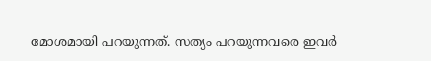മോശമായി പറയുന്നത്. സത്യം പറയുന്നവരെ ഇവർ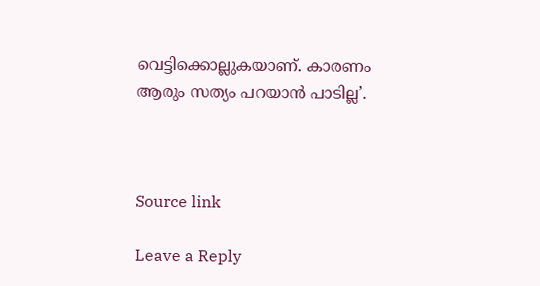വെട്ടിക്കൊല്ലുകയാണ്. കാരണം ആരും സത്യം പറയാൻ പാടില്ല’.



Source link

Leave a Reply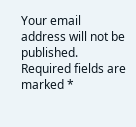Your email address will not be published. Required fields are marked *